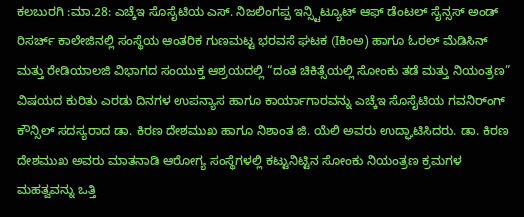ಕಲಬುರಗಿ :ಮಾ.28: ಎಚ್ಕೆಇ ಸೊಸೈಟಿಯ ಎಸ್. ನಿಜಲಿಂಗಪ್ಪ ಇನ್ಸ್ಟಿಟ್ಯೂಟ್ ಆಫ್ ಡೆಂಟಲ್ ಸೈನ್ಸಸ್ ಅಂಡ್ ರಿಸರ್ಚ್ ಕಾಲೇಜಿನಲ್ಲಿ ಸಂಸ್ಥೆಯ ಆಂತರಿಕ ಗುಣಮಟ್ಟ ಭರವಸೆ ಘಟಕ (Iಕಿಂಅ) ಹಾಗೂ ಓರಲ್ ಮೆಡಿಸಿನ್ ಮತ್ತು ರೇಡಿಯಾಲಜಿ ವಿಭಾಗದ ಸಂಯುಕ್ತ ಆಶ್ರಯದಲ್ಲಿ “ದಂತ ಚಿಕಿತ್ಸೆಯಲ್ಲಿ ಸೋಂಕು ತಡೆ ಮತ್ತು ನಿಯಂತ್ರಣ” ವಿಷಯದ ಕುರಿತು ಎರಡು ದಿನಗಳ ಉಪನ್ಯಾಸ ಹಾಗೂ ಕಾರ್ಯಾಗಾರವನ್ನು ಎಚ್ಕೆಇ ಸೊಸೈಟಿಯ ಗವನಿರ್ಂಗ್ ಕೌನ್ಸಿಲ್ ಸದಸ್ಯರಾದ ಡಾ. ಕಿರಣ ದೇಶಮುಖ ಹಾಗೂ ನಿಶಾಂತ ಜಿ. ಯೆಲಿ ಅವರು ಉದ್ಘಾಟಿಸಿದರು. ಡಾ. ಕಿರಣ ದೇಶಮುಖ ಅವರು ಮಾತನಾಡಿ ಆರೋಗ್ಯ ಸಂಸ್ಥೆಗಳಲ್ಲಿ ಕಟ್ಟುನಿಟ್ಟಿನ ಸೋಂಕು ನಿಯಂತ್ರಣ ಕ್ರಮಗಳ ಮಹತ್ವವನ್ನು ಒತ್ತಿ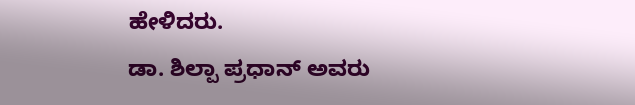ಹೇಳಿದರು.
ಡಾ. ಶಿಲ್ಪಾ ಪ್ರಧಾನ್ ಅವರು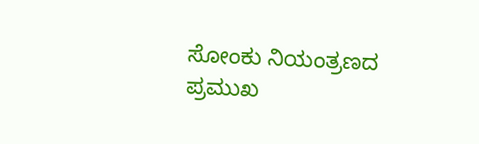ಸೋಂಕು ನಿಯಂತ್ರಣದ ಪ್ರಮುಖ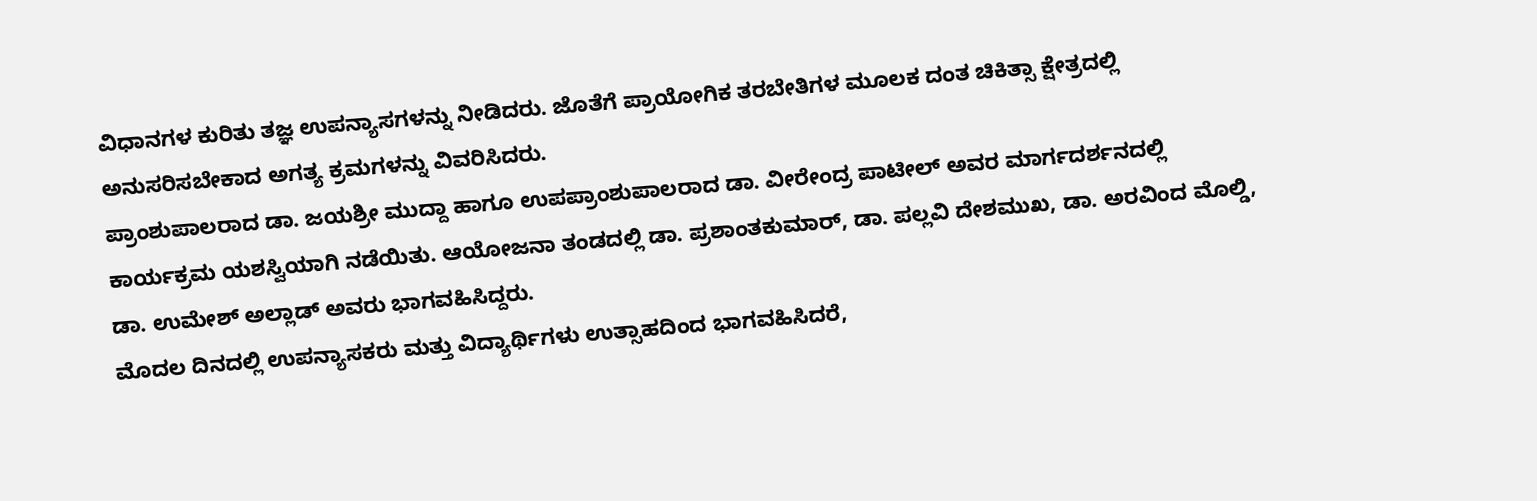ವಿಧಾನಗಳ ಕುರಿತು ತಜ್ಞ ಉಪನ್ಯಾಸಗಳನ್ನು ನೀಡಿದರು. ಜೊತೆಗೆ ಪ್ರಾಯೋಗಿಕ ತರಬೇತಿಗಳ ಮೂಲಕ ದಂತ ಚಿಕಿತ್ಸಾ ಕ್ಷೇತ್ರದಲ್ಲಿ ಅನುಸರಿಸಬೇಕಾದ ಅಗತ್ಯ ಕ್ರಮಗಳನ್ನು ವಿವರಿಸಿದರು.
ಪ್ರಾಂಶುಪಾಲರಾದ ಡಾ. ಜಯಶ್ರೀ ಮುದ್ದಾ ಹಾಗೂ ಉಪಪ್ರಾಂಶುಪಾಲರಾದ ಡಾ. ವೀರೇಂದ್ರ ಪಾಟೀಲ್ ಅವರ ಮಾರ್ಗದರ್ಶನದಲ್ಲಿ ಕಾರ್ಯಕ್ರಮ ಯಶಸ್ವಿಯಾಗಿ ನಡೆಯಿತು. ಆಯೋಜನಾ ತಂಡದಲ್ಲಿ ಡಾ. ಪ್ರಶಾಂತಕುಮಾರ್, ಡಾ. ಪಲ್ಲವಿ ದೇಶಮುಖ, ಡಾ. ಅರವಿಂದ ಮೊಲ್ಡಿ, ಡಾ. ಉಮೇಶ್ ಅಲ್ಲಾಡ್ ಅವರು ಭಾಗವಹಿಸಿದ್ದರು.
ಮೊದಲ ದಿನದಲ್ಲಿ ಉಪನ್ಯಾಸಕರು ಮತ್ತು ವಿದ್ಯಾರ್ಥಿಗಳು ಉತ್ಸಾಹದಿಂದ ಭಾಗವಹಿಸಿದರೆ,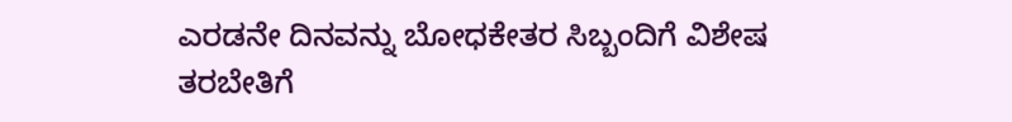ಎರಡನೇ ದಿನವನ್ನು ಬೋಧಕೇತರ ಸಿಬ್ಬಂದಿಗೆ ವಿಶೇಷ ತರಬೇತಿಗೆ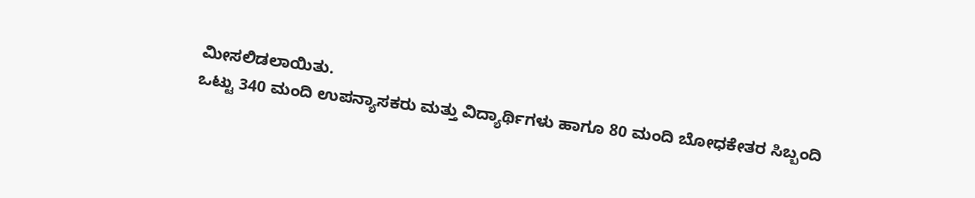ಮೀಸಲಿಡಲಾಯಿತು.
ಒಟ್ಟು 340 ಮಂದಿ ಉಪನ್ಯಾಸಕರು ಮತ್ತು ವಿದ್ಯಾರ್ಥಿಗಳು ಹಾಗೂ 80 ಮಂದಿ ಬೋಧಕೇತರ ಸಿಬ್ಬಂದಿ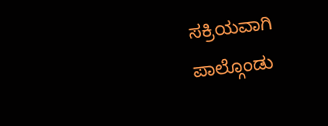ಸಕ್ರಿಯವಾಗಿ ಪಾಲ್ಗೊಂಡು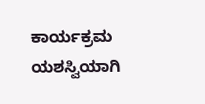ಕಾರ್ಯಕ್ರಮ ಯಶಸ್ವಿಯಾಗಿ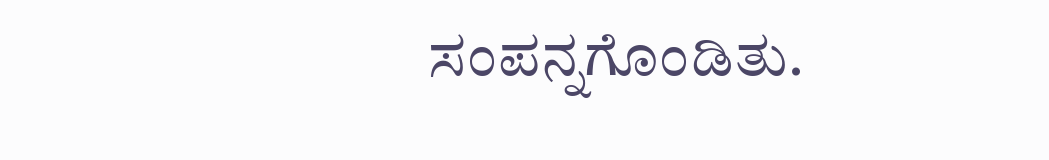ಸಂಪನ್ನಗೊಂಡಿತು.